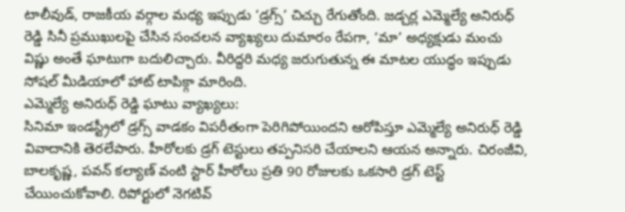టాలీవుడ్, రాజకీయ వర్గాల మధ్య ఇప్పుడు ‘డ్రగ్స్’ చిచ్చు రేగుతోంది. జడ్చర్ల ఎమ్మెల్యే అనిరుధ్ రెడ్డి సినీ ప్రముఖులపై చేసిన సంచలన వ్యాఖ్యలు దుమారం రేపగా, ‘మా’ అధ్యక్షుడు మంచు విష్ణు అంతే ఘాటుగా బదులిచ్చారు. వీరిద్దరి మధ్య జరుగుతున్న ఈ మాటల యుద్ధం ఇప్పుడు సోషల్ మీడియాలో హాట్ టాపిక్గా మారింది.
ఎమ్మెల్యే అనిరుధ్ రెడ్డి ఘాటు వ్యాఖ్యలు:
సినిమా ఇండస్ట్రీలో డ్రగ్స్ వాడకం విపరీతంగా పెరిగిపోయిందని ఆరోపిస్తూ ఎమ్మెల్యే అనిరుధ్ రెడ్డి వివాదానికి తెరలేపారు. హీరోలకు డ్రగ్ టెస్టులు తప్పనిసరి చేయాలని ఆయన అన్నారు. చిరంజీవి, బాలకృష్ణ, పవన్ కల్యాణ్ వంటి స్టార్ హీరోలు ప్రతి 90 రోజులకు ఒకసారి డ్రగ్ టెస్ట్ చేయించుకోవాలి. రిపోర్టులో నెగటివ్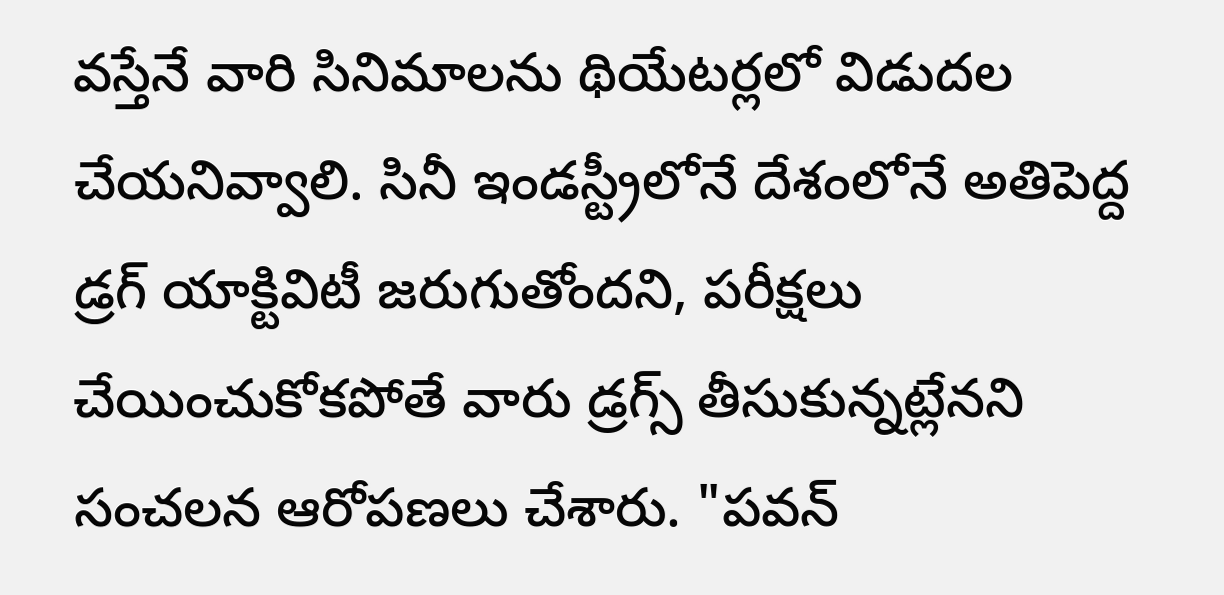వస్తేనే వారి సినిమాలను థియేటర్లలో విడుదల చేయనివ్వాలి. సినీ ఇండస్ట్రీలోనే దేశంలోనే అతిపెద్ద డ్రగ్ యాక్టివిటీ జరుగుతోందని, పరీక్షలు చేయించుకోకపోతే వారు డ్రగ్స్ తీసుకున్నట్లేనని సంచలన ఆరోపణలు చేశారు. "పవన్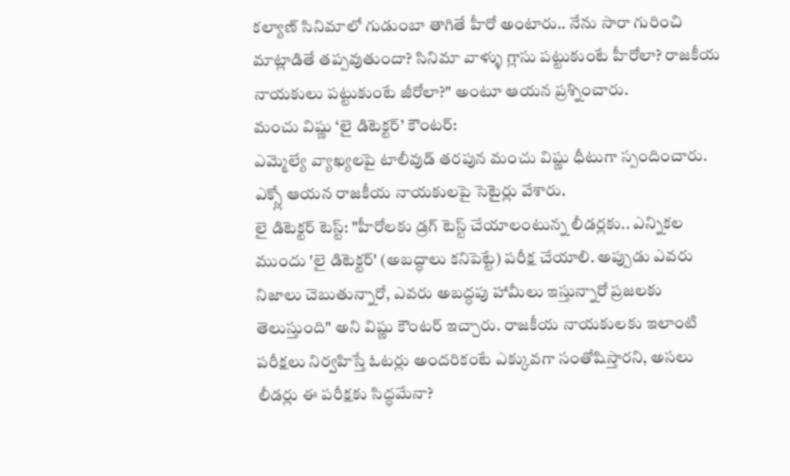కల్యాణ్ సినిమాలో గుడుంబా తాగితే హీరో అంటారు.. నేను సారా గురించి మాట్లాడితే తప్పవుతుందా? సినిమా వాళ్ళు గ్లాసు పట్టుకుంటే హీరోలా? రాజకీయ నాయకులు పట్టుకుంటే జీరోలా?" అంటూ ఆయన ప్రశ్నించారు.
మంచు విష్ణు ‘లై డిటెక్టర్’ కౌంటర్:
ఎమ్మెల్యే వ్యాఖ్యలపై టాలీవుడ్ తరపున మంచు విష్ణు ధీటుగా స్పందించారు. ఎక్స్లో ఆయన రాజకీయ నాయకులపై సెటైర్లు వేశారు.
లై డిటెక్టర్ టెస్ట్: "హీరోలకు డ్రగ్ టెస్ట్ చేయాలంటున్న లీడర్లకు.. ఎన్నికల ముందు 'లై డిటెక్టర్' (అబద్ధాలు కనిపెట్టే) పరీక్ష చేయాలి. అప్పుడు ఎవరు నిజాలు చెబుతున్నారో, ఎవరు అబద్ధపు హామీలు ఇస్తున్నారో ప్రజలకు తెలుస్తుంది" అని విష్ణు కౌంటర్ ఇచ్చారు. రాజకీయ నాయకులకు ఇలాంటి పరీక్షలు నిర్వహిస్తే ఓటర్లు అందరికంటే ఎక్కువగా సంతోషిస్తారని, అసలు లీడర్లు ఈ పరీక్షకు సిద్ధమేనా?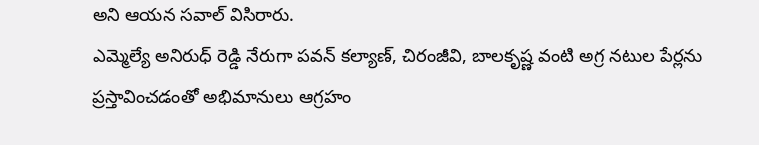అని ఆయన సవాల్ విసిరారు.
ఎమ్మెల్యే అనిరుధ్ రెడ్డి నేరుగా పవన్ కల్యాణ్, చిరంజీవి, బాలకృష్ణ వంటి అగ్ర నటుల పేర్లను ప్రస్తావించడంతో అభిమానులు ఆగ్రహం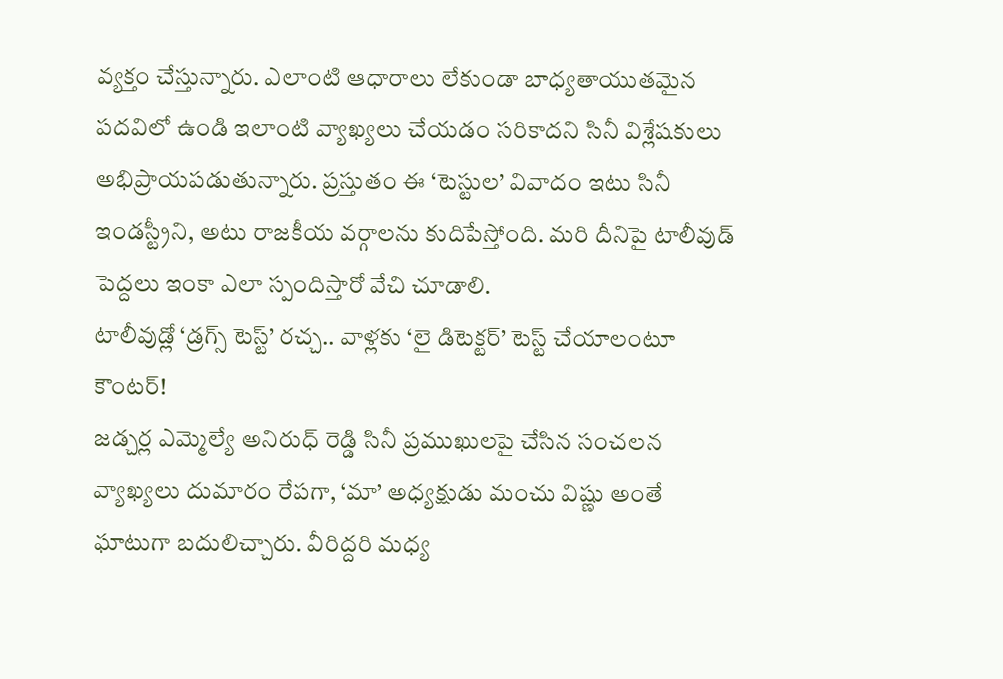వ్యక్తం చేస్తున్నారు. ఎలాంటి ఆధారాలు లేకుండా బాధ్యతాయుతమైన పదవిలో ఉండి ఇలాంటి వ్యాఖ్యలు చేయడం సరికాదని సినీ విశ్లేషకులు అభిప్రాయపడుతున్నారు. ప్రస్తుతం ఈ ‘టెస్టుల’ వివాదం ఇటు సినీ ఇండస్ట్రీని, అటు రాజకీయ వర్గాలను కుదిపేస్తోంది. మరి దీనిపై టాలీవుడ్ పెద్దలు ఇంకా ఎలా స్పందిస్తారో వేచి చూడాలి.
టాలీవుడ్లో ‘డ్రగ్స్ టెస్ట్’ రచ్చ.. వాళ్లకు ‘లై డిటెక్టర్’ టెస్ట్ చేయాలంటూ కౌంటర్!
జడ్చర్ల ఎమ్మెల్యే అనిరుధ్ రెడ్డి సినీ ప్రముఖులపై చేసిన సంచలన వ్యాఖ్యలు దుమారం రేపగా, ‘మా’ అధ్యక్షుడు మంచు విష్ణు అంతే ఘాటుగా బదులిచ్చారు. వీరిద్దరి మధ్య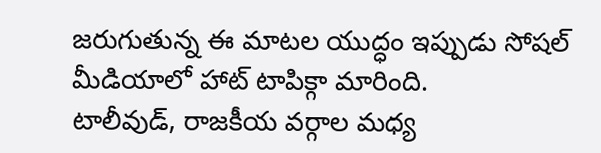జరుగుతున్న ఈ మాటల యుద్ధం ఇప్పుడు సోషల్ మీడియాలో హాట్ టాపిక్గా మారింది.
టాలీవుడ్, రాజకీయ వర్గాల మధ్య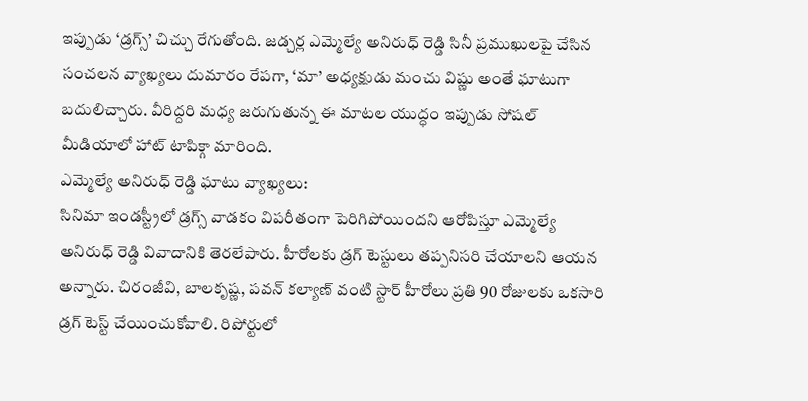ఇప్పుడు ‘డ్రగ్స్’ చిచ్చు రేగుతోంది. జడ్చర్ల ఎమ్మెల్యే అనిరుధ్ రెడ్డి సినీ ప్రముఖులపై చేసిన సంచలన వ్యాఖ్యలు దుమారం రేపగా, ‘మా’ అధ్యక్షుడు మంచు విష్ణు అంతే ఘాటుగా బదులిచ్చారు. వీరిద్దరి మధ్య జరుగుతున్న ఈ మాటల యుద్ధం ఇప్పుడు సోషల్ మీడియాలో హాట్ టాపిక్గా మారింది.
ఎమ్మెల్యే అనిరుధ్ రెడ్డి ఘాటు వ్యాఖ్యలు:
సినిమా ఇండస్ట్రీలో డ్రగ్స్ వాడకం విపరీతంగా పెరిగిపోయిందని ఆరోపిస్తూ ఎమ్మెల్యే అనిరుధ్ రెడ్డి వివాదానికి తెరలేపారు. హీరోలకు డ్రగ్ టెస్టులు తప్పనిసరి చేయాలని ఆయన అన్నారు. చిరంజీవి, బాలకృష్ణ, పవన్ కల్యాణ్ వంటి స్టార్ హీరోలు ప్రతి 90 రోజులకు ఒకసారి డ్రగ్ టెస్ట్ చేయించుకోవాలి. రిపోర్టులో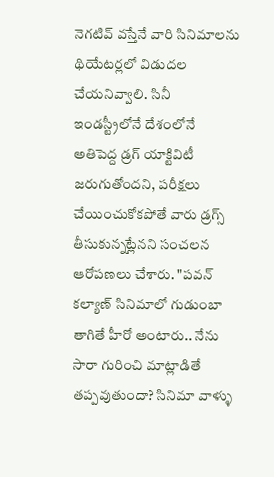నెగటివ్ వస్తేనే వారి సినిమాలను థియేటర్లలో విడుదల చేయనివ్వాలి. సినీ ఇండస్ట్రీలోనే దేశంలోనే అతిపెద్ద డ్రగ్ యాక్టివిటీ జరుగుతోందని, పరీక్షలు చేయించుకోకపోతే వారు డ్రగ్స్ తీసుకున్నట్లేనని సంచలన ఆరోపణలు చేశారు. "పవన్ కల్యాణ్ సినిమాలో గుడుంబా తాగితే హీరో అంటారు.. నేను సారా గురించి మాట్లాడితే తప్పవుతుందా? సినిమా వాళ్ళు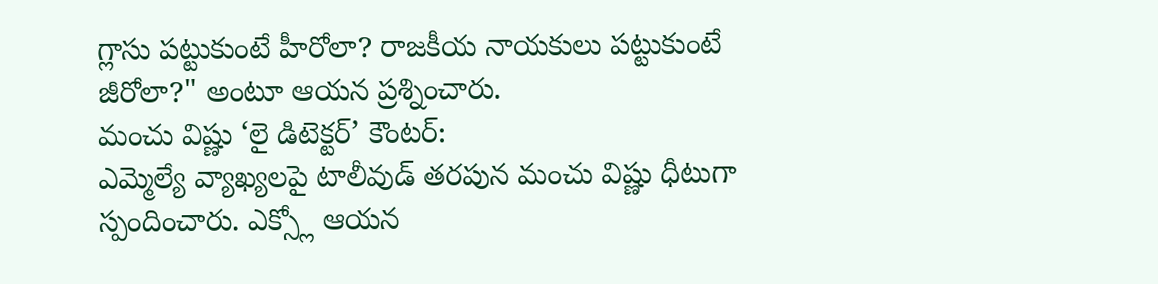గ్లాసు పట్టుకుంటే హీరోలా? రాజకీయ నాయకులు పట్టుకుంటే జీరోలా?" అంటూ ఆయన ప్రశ్నించారు.
మంచు విష్ణు ‘లై డిటెక్టర్’ కౌంటర్:
ఎమ్మెల్యే వ్యాఖ్యలపై టాలీవుడ్ తరపున మంచు విష్ణు ధీటుగా స్పందించారు. ఎక్స్లో ఆయన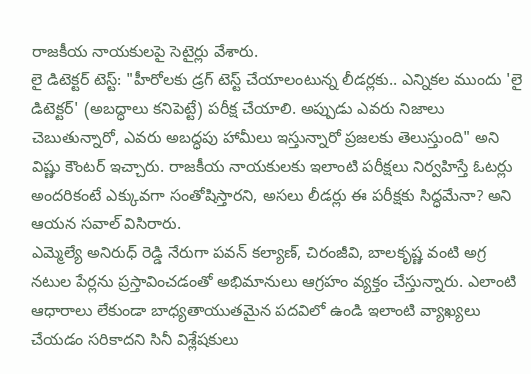రాజకీయ నాయకులపై సెటైర్లు వేశారు.
లై డిటెక్టర్ టెస్ట్: "హీరోలకు డ్రగ్ టెస్ట్ చేయాలంటున్న లీడర్లకు.. ఎన్నికల ముందు 'లై డిటెక్టర్' (అబద్ధాలు కనిపెట్టే) పరీక్ష చేయాలి. అప్పుడు ఎవరు నిజాలు చెబుతున్నారో, ఎవరు అబద్ధపు హామీలు ఇస్తున్నారో ప్రజలకు తెలుస్తుంది" అని విష్ణు కౌంటర్ ఇచ్చారు. రాజకీయ నాయకులకు ఇలాంటి పరీక్షలు నిర్వహిస్తే ఓటర్లు అందరికంటే ఎక్కువగా సంతోషిస్తారని, అసలు లీడర్లు ఈ పరీక్షకు సిద్ధమేనా? అని ఆయన సవాల్ విసిరారు.
ఎమ్మెల్యే అనిరుధ్ రెడ్డి నేరుగా పవన్ కల్యాణ్, చిరంజీవి, బాలకృష్ణ వంటి అగ్ర నటుల పేర్లను ప్రస్తావించడంతో అభిమానులు ఆగ్రహం వ్యక్తం చేస్తున్నారు. ఎలాంటి ఆధారాలు లేకుండా బాధ్యతాయుతమైన పదవిలో ఉండి ఇలాంటి వ్యాఖ్యలు చేయడం సరికాదని సినీ విశ్లేషకులు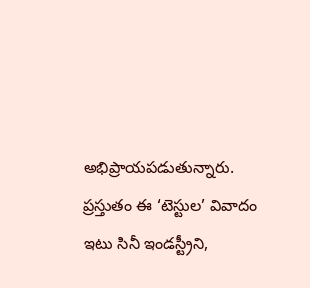అభిప్రాయపడుతున్నారు. ప్రస్తుతం ఈ ‘టెస్టుల’ వివాదం ఇటు సినీ ఇండస్ట్రీని,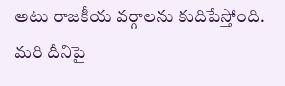అటు రాజకీయ వర్గాలను కుదిపేస్తోంది. మరి దీనిపై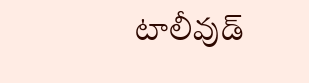టాలీవుడ్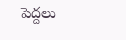పెద్దలు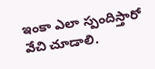ఇంకా ఎలా స్పందిస్తారో వేచి చూడాలి.